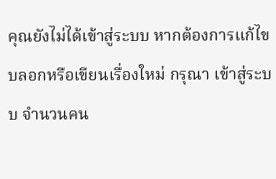คุณยังไม่ได้เข้าสู่ระบบ หากต้องการแก้ไขบลอกหรือเขียนเรื่องใหม่ กรุณา เข้าสู่ระบบ จำนวนคน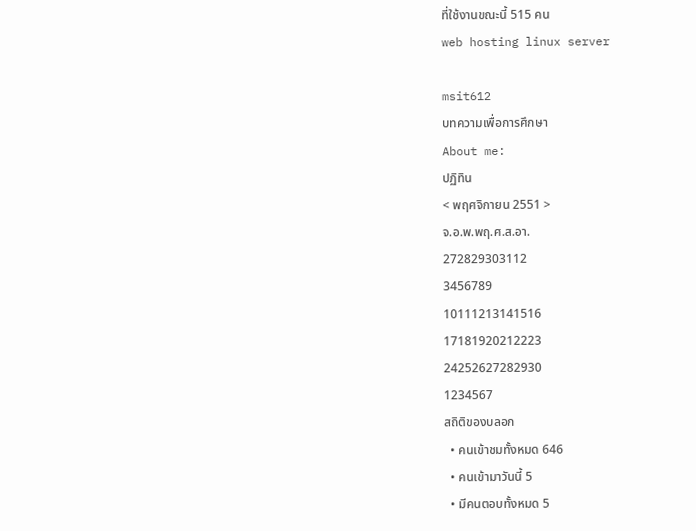ที่ใช้งานขณะนี้ 515 คน
web hosting linux server

msit612
บทความเพื่อการศึกษา
About me:
ปฏิทิน
< พฤศจิกายน 2551 >
จ.อ.พ.พฤ.ศ.ส.อา.
272829303112
3456789
10111213141516
17181920212223
24252627282930
1234567
สถิติของบลอก
  • คนเข้าชมทั้งหมด 646
  • คนเข้ามาวันนี้ 5
  • มีคนตอบทั้งหมด 5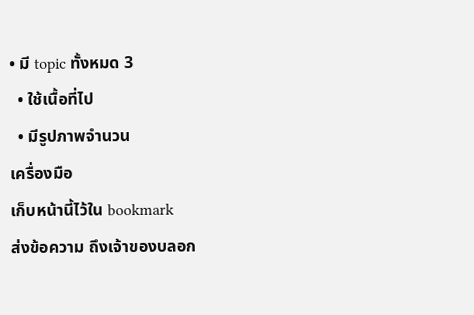• มี topic ทั้งหมด 3
  • ใช้เนื้อที่ไป
  • มีรูปภาพจำนวน
เครื่องมือ
เก็บหน้านี้ไว้ใน bookmark
ส่งข้อความ ถึงเจ้าของบลอก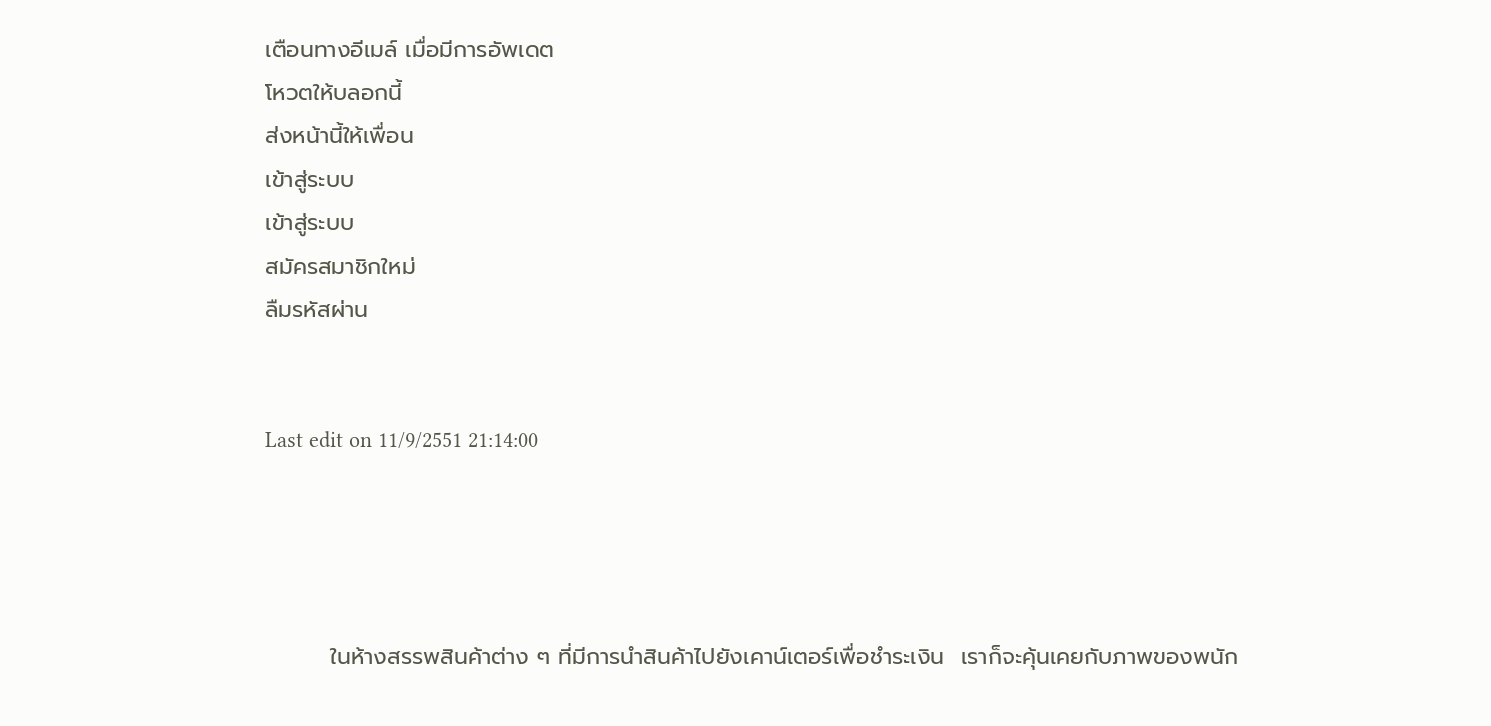เตือนทางอีเมล์ เมื่อมีการอัพเดต
โหวตให้บลอกนี้
ส่งหน้านี้ให้เพื่อน
เข้าสู่ระบบ
เข้าสู่ระบบ
สมัครสมาชิกใหม่
ลืมรหัสผ่าน


Last edit on 11/9/2551 21:14:00




        ในห้างสรรพสินค้าต่าง ๆ ที่มีการนำสินค้าไปยังเคาน์เตอร์เพื่อชำระเงิน  เราก็จะคุ้นเคยกับภาพของพนัก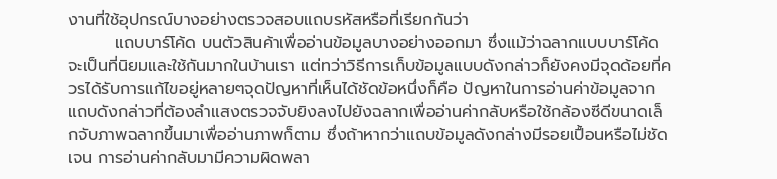งานที่ใช้อุปกรณ์บางอย่างตรวจสอบแถบรหัสหรือที่เรียกกันว่า
        แถบบาร์โค้ด บนตัวสินค้าเพื่ออ่านข้อมูลบางอย่างออกมา ซึ่งแม้ว่าฉลากแบบบาร์โค้ดจะเป็นที่นิยมและใช้กันมากในบ้านเรา แต่ทว่าวิธีการเก็บข้อมูลแบบดังกล่าวก็ยังคงมีจุดด้อยที่ควรได้รับการแก้ไขอยู่หลายๆจุดปัญหาที่เห็นได้ชัดข้อหนึ่งก็คือ ปัญหาในการอ่านค่าข้อมูลจากแถบดังกล่าวที่ต้องลำแสงตรวจจับยิงลงไปยังฉลากเพื่ออ่านค่ากลับหรือใช้กล้องซีดีขนาดเล็กจับภาพฉลากขึ้นมาเพื่ออ่านภาพก็ตาม ซึ่งถ้าหากว่าแถบข้อมูลดังกล่างมีรอยเปื้อนหรือไม่ชัดเจน การอ่านค่ากลับมามีความผิดพลา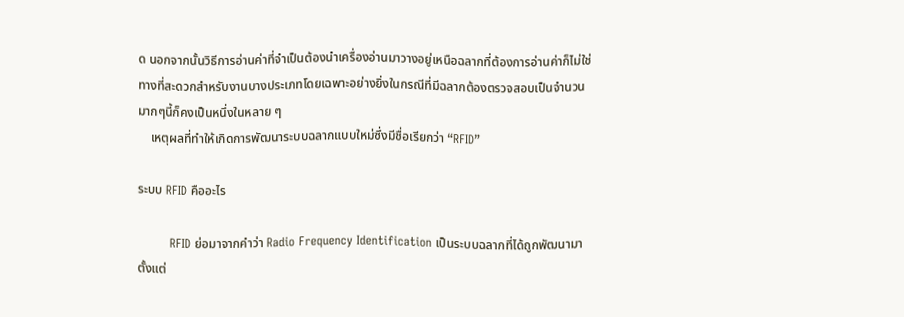ด นอกจากนั้นวิธีการอ่านค่าที่จำเป็นต้องนำเครื่องอ่านมาวางอยู่เหนือฉลากที่ต้องการอ่านค่าก็ไม่ใช่ทางที่สะดวกสำหรับงานบางประเภทโดยเฉพาะอย่างยิ่งในกรณีที่มีฉลากต้องตรวจสอบเป็นจำนวนมากๆนี้ก็คงเป็นหนึ่งในหลาย ๆ
    เหตุผลที่ทำให้เกิดการพัฒนาระบบฉลากแบบใหม่ซึ่งมีชื่อเรียกว่า “RFID”

ระบบ RFID คืออะไร

        RFID ย่อมาจากคำว่า Radio Frequency Identification เป็นระบบฉลากที่ได้ถูกพัฒนามาตั้งแต่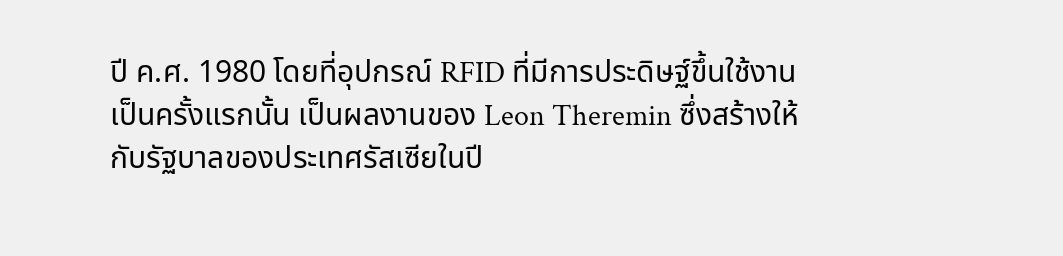ปี ค.ศ. 1980 โดยที่อุปกรณ์ RFID ที่มีการประดิษฐ์ขึ้นใช้งานเป็นครั้งแรกนั้น เป็นผลงานของ Leon Theremin ซึ่งสร้างให้กับรัฐบาลของประเทศรัสเซียในปี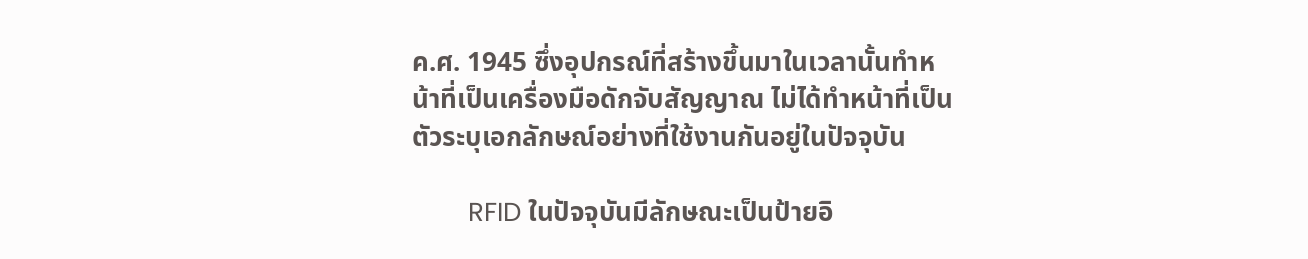ค.ศ. 1945 ซึ่งอุปกรณ์ที่สร้างขึ้นมาในเวลานั้นทำหน้าที่เป็นเครื่องมือดักจับสัญญาณ ไม่ได้ทำหน้าที่เป็นตัวระบุเอกลักษณ์อย่างที่ใช้งานกันอยู่ในปัจจุบัน

        RFID ในปัจจุบันมีลักษณะเป็นป้ายอิ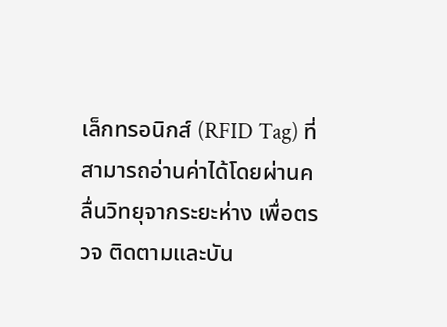เล็กทรอนิกส์ (RFID Tag) ที่สามารถอ่านค่าได้โดยผ่านคลื่นวิทยุจากระยะห่าง เพื่อตรวจ ติดตามและบัน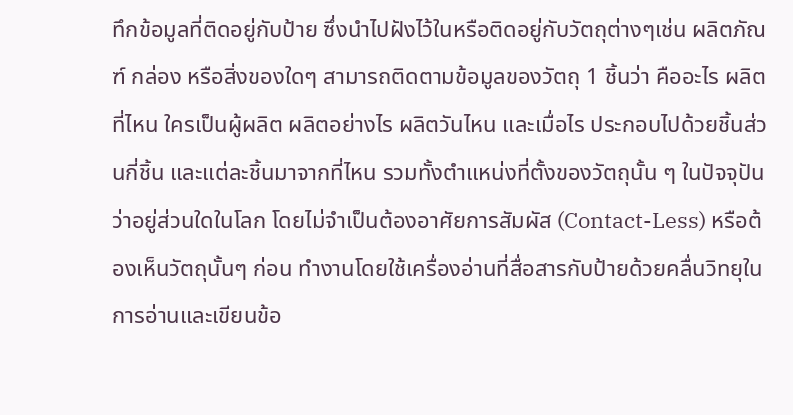ทึกข้อมูลที่ติดอยู่กับป้าย ซึ่งนำไปฝังไว้ในหรือติดอยู่กับวัตถุต่างๆเช่น ผลิตภัณฑ์ กล่อง หรือสิ่งของใดๆ สามารถติดตามข้อมูลของวัตถุ 1 ชิ้นว่า คืออะไร ผลิตที่ไหน ใครเป็นผู้ผลิต ผลิตอย่างไร ผลิตวันไหน และเมื่อไร ประกอบไปด้วยชิ้นส่วนกี่ชิ้น และแต่ละชิ้นมาจากที่ไหน รวมทั้งตำแหน่งที่ตั้งของวัตถุนั้น ๆ ในปัจจุปันว่าอยู่ส่วนใดในโลก โดยไม่จำเป็นต้องอาศัยการสัมผัส (Contact-Less) หรือต้องเห็นวัตถุนั้นๆ ก่อน ทำงานโดยใช้เครื่องอ่านที่สื่อสารกับป้ายด้วยคลื่นวิทยุในการอ่านและเขียนข้อ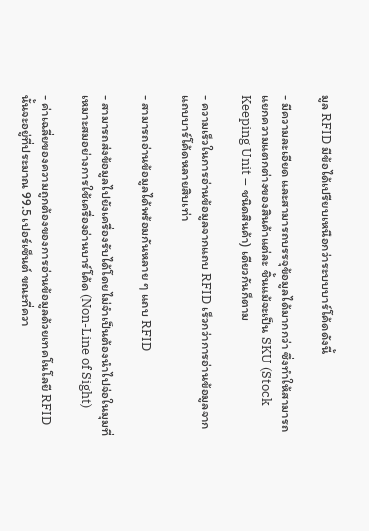มูล RFID มีข้อได้เปรียบเหนือกว่าระบบบาร์โค้ดดังนี้

- มีความละเอียด และสามารถบรรจุข้อมูลได้มากกว่า ซึ่งทำให้สามารถแยกความแตกต่างของสินค้าแต่ละ ชิ้นแม้จะเป็น SKU (Stock Keeping Unit – ชนิดสินค้า) เดียวกันก็ตาม

- ความเร็วในการอ่านข้อมูลจากแถบ RFID เร็วกว่าการอ่านข้อมูลจากแถบบาร์โค้ดหลายสิบเท่า

- สามารถอ่านข้อมูลได้พร้อมกันหลาย ๆ แถบ RFID

- สามารถส่งข้อมูลไปยังเครื่องรับได้โดยไม่จำเป็นต้องนำไปจ่อในมุมที่เหมาะสมอย่างการใช้เครื่องอ่านบาร์โค้ด (Non-Line of Sight)

- ค่าเฉลี่ยของความถูกต้องของการอ่านข้อมูลด้วยเทคโนโลยี RFID นั้นจะอยู่ที่ประมาณ 99.5 เปอร์เซ็นต์ ขณะที่ควา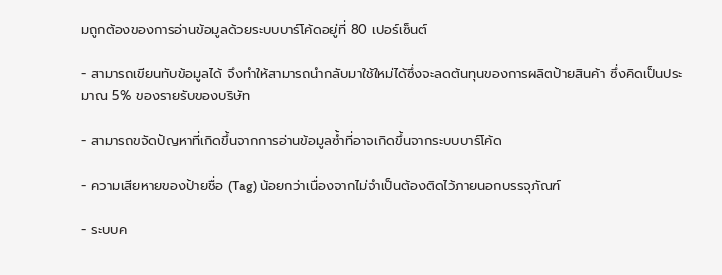มถูกต้องของการอ่านข้อมูลด้วยระบบบาร์โค้ดอยู่ที่ 80 เปอร์เซ็นต์

- สามารถเขียนทับข้อมูลได้ จึงทำให้สามารถนำกลับมาใช้ใหม่ได้ซึ่งจะลดต้นทุนของการผลิตป้ายสินค้า ซึ่งคิดเป็นประมาณ 5% ของรายรับของบริษัท

- สามารถขจัดปัญหาที่เกิดขึ้นจากการอ่านข้อมูลซ้ำที่อาจเกิดขึ้นจากระบบบาร์โค้ด

- ความเสียหายของป้ายชื่อ (Tag) น้อยกว่าเนื่องจากไม่จำเป็นต้องติดไว้ภายนอกบรรจุภัณฑ์

- ระบบค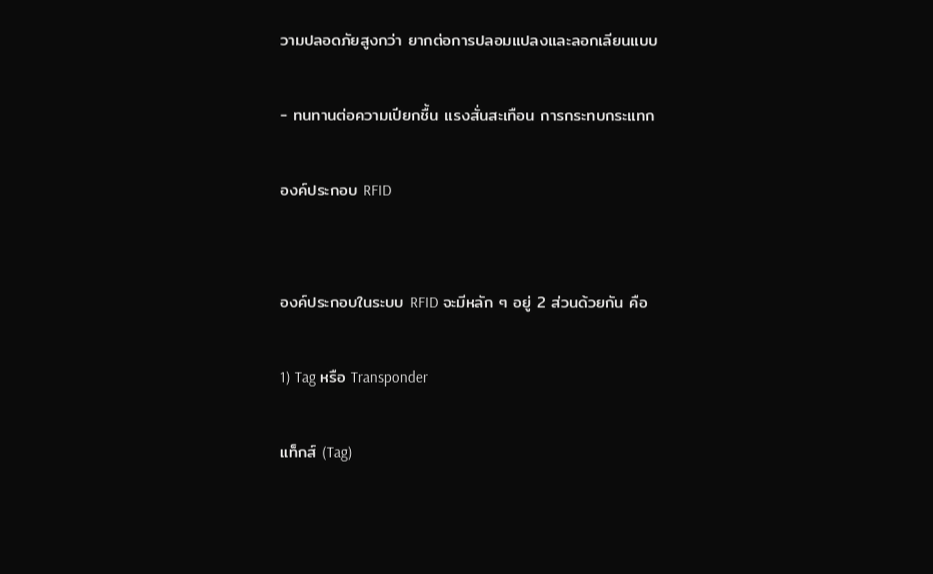วามปลอดภัยสูงกว่า ยากต่อการปลอมแปลงและลอกเลียนแบบ

- ทนทานต่อความเปียกชื้น แรงสั่นสะเทือน การกระทบกระแทก

องค์ประกอบ RFID


องค์ประกอบในระบบ RFID จะมีหลัก ๆ อยู่ 2 ส่วนด้วยกัน คือ

1) Tag หรือ Transponder

แท็กส์ (Tag)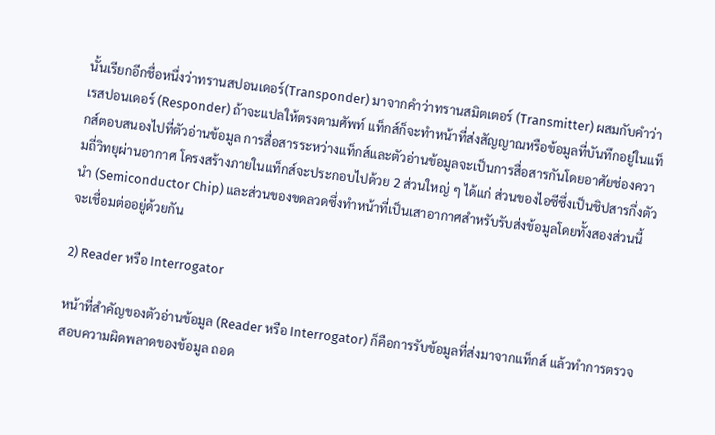นั้นเรียกอีกชื่อหนึ่งว่าทรานสปอนเดอร์(Transponder) มาจากคำว่าทรานสมิตเตอร์ (Transmitter) ผสมกับคำว่าเรสปอนเดอร์ (Responder) ถ้าจะแปลให้ตรงตามศัพท์ แท็กส์ก็จะทำหน้าที่ส่งสัญญาณหรือข้อมูลที่บันทึกอยู่ในแท็กส์ตอบสนองไปที่ตัวอ่านข้อมูล การสื่อสารระหว่างแท็กส์และตัวอ่านข้อมูลจะเป็นการสื่อสารกันโดยอาศัยช่องความถี่วิทยุผ่านอากาศ โครงสร้างภายในแท็กส์จะประกอบไปด้วย 2 ส่วนใหญ่ ๆ ได้แก่ ส่วนของไอซีซึ่งเป็นชิปสารกึ่งตัวนำ (Semiconductor Chip) และส่วนของขดลวดซึ่งทำหน้าที่เป็นเสาอากาศสำหรับรับส่งข้อมูลโดยทั้งสองส่วนนี้จะเชื่อมต่ออยู่ด้วยกัน

2) Reader หรือ Interrogator

หน้าที่สำคัญของตัวอ่านข้อมูล (Reader หรือ Interrogator) ก็คือการรับข้อมูลที่ส่งมาจากแท็กส์ แล้วทำการตรวจสอบความผิดพลาดของข้อมูล ถอด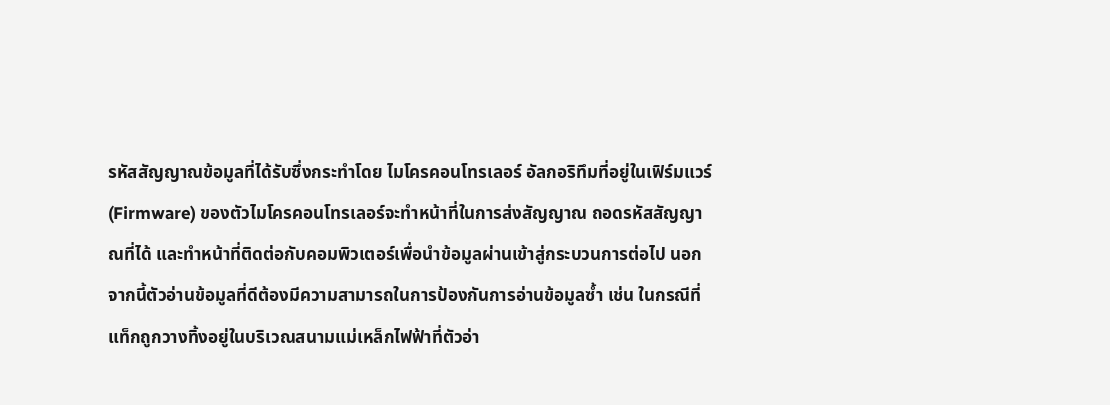รหัสสัญญาณข้อมูลที่ได้รับซึ่งกระทำโดย ไมโครคอนโทรเลอร์ อัลกอริทึมที่อยู่ในเฟิร์มแวร์ (Firmware) ของตัวไมโครคอนโทรเลอร์จะทำหน้าที่ในการส่งสัญญาณ ถอดรหัสสัญญาณที่ได้ และทำหน้าที่ติดต่อกับคอมพิวเตอร์เพื่อนำข้อมูลผ่านเข้าสู่กระบวนการต่อไป นอกจากนี้ตัวอ่านข้อมูลที่ดีต้องมีความสามารถในการป้องกันการอ่านข้อมูลซ้ำ เช่น ในกรณีที่แท็กถูกวางทิ้งอยู่ในบริเวณสนามแม่เหล็กไฟฟ้าที่ตัวอ่า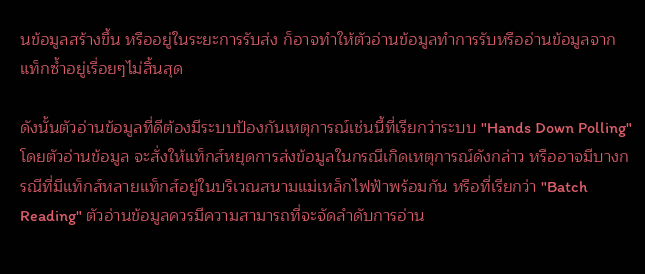นข้อมูลสร้างขึ้น หรืออยู่ในระยะการรับส่ง ก็อาจทำให้ตัวอ่านข้อมูลทำการรับหรืออ่านข้อมูลจากแท็กซ้ำอยู่เรื่อยๆไม่สิ้นสุด

ดังนั้นตัวอ่านข้อมูลที่ดีต้องมีระบบป้องกันเหตุการณ์เช่นนี้ที่เรียกว่าระบบ "Hands Down Polling" โดยตัวอ่านข้อมูล จะสั่งให้แท็กส์หยุดการส่งข้อมูลในกรณีเกิดเหตุการณ์ดังกล่าว หรืออาจมีบางกรณีที่มีแท็กส์หลายแท็กส์อยู่ในบริเวณสนามแม่เหล็กไฟฟ้าพร้อมกัน หรือที่เรียกว่า "Batch Reading" ตัวอ่านข้อมูลควรมีความสามารถที่จะจัดลำดับการอ่าน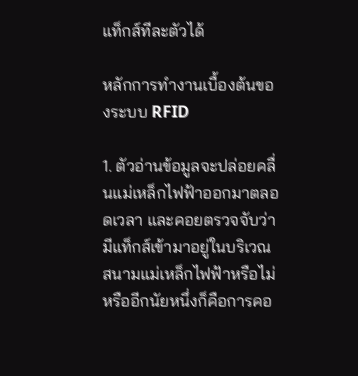แท็กส์ทีละตัวได้

หลักการทำงานเบื้องต้นของระบบ RFID

1. ตัวอ่านข้อมูลจะปล่อยคลื่นแม่เหล็กไฟฟ้าออกมาตลอดเวลา และคอยตรวจจับว่ามีแท็กส์เข้ามาอยู่ในบริเวณสนามแม่เหล็กไฟฟ้าหรือไม่ หรืออีกนัยหนึ่งก็คือการคอ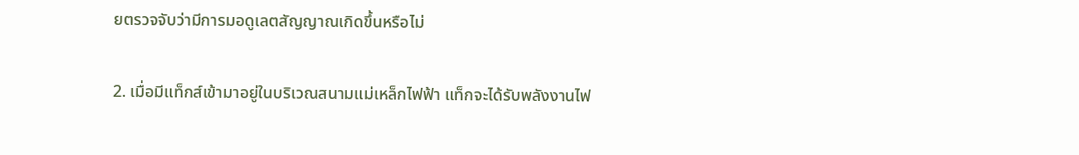ยตรวจจับว่ามีการมอดูเลตสัญญาณเกิดขึ้นหรือไม่

2. เมื่อมีแท็กส์เข้ามาอยู่ในบริเวณสนามแม่เหล็กไฟฟ้า แท็กจะได้รับพลังงานไฟ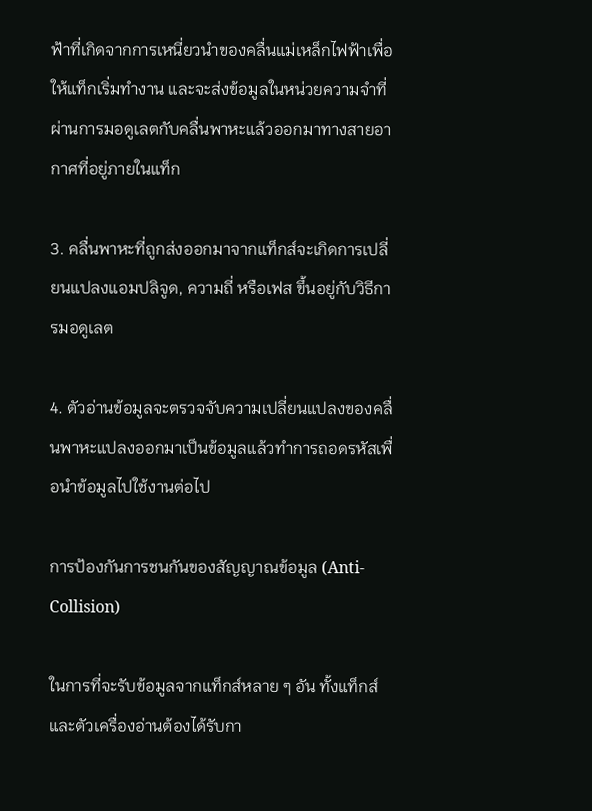ฟ้าที่เกิดจากการเหนี่ยวนำของคลื่นแม่เหล็กไฟฟ้าเพื่อให้แท็กเริ่มทำงาน และจะส่งข้อมูลในหน่วยความจำที่ผ่านการมอดูเลตกับคลื่นพาหะแล้วออกมาทางสายอากาศที่อยู่ภายในแท็ก

3. คลื่นพาหะที่ถูกส่งออกมาจากแท็กส์จะเกิดการเปลี่ยนแปลงแอมปลิจูด, ความถี่ หรือเฟส ขึ้นอยู่กับวิธีการมอดูเลต

4. ตัวอ่านข้อมูลจะตรวจจับความเปลี่ยนแปลงของคลื่นพาหะแปลงออกมาเป็นข้อมูลแล้วทำการถอดรหัสเพื่อนำข้อมูลไปใช้งานต่อไป

การป้องกันการชนกันของสัญญาณข้อมูล (Anti-Collision)

ในการที่จะรับข้อมูลจากแท็กส์หลาย ๆ อัน ทั้งแท็กส์และตัวเครื่องอ่านต้องได้รับกา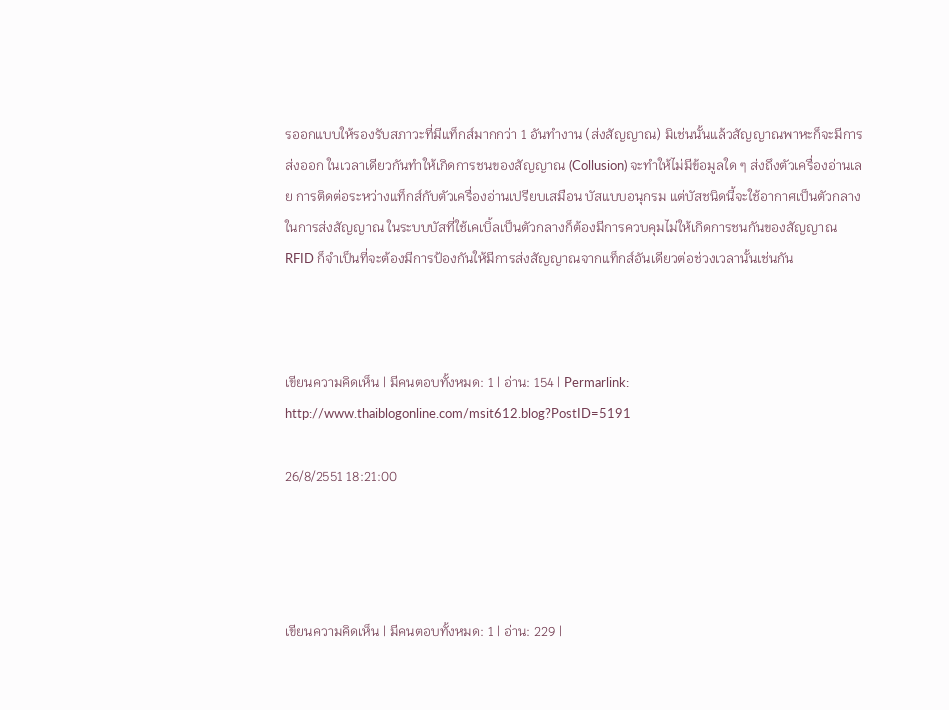รออกแบบให้รองรับสภาวะที่มีแท็กส์มากกว่า 1 อันทำงาน (ส่งสัญญาณ) มิเช่นนั้นแล้วสัญญาณพาหะก็จะมีการส่งออก ในเวลาเดียวกันทำให้เกิดการชนของสัญญาณ (Collusion) จะทำให้ไม่มีข้อมูลใด ๆ ส่งถึงตัวเครื่องอ่านเลย การติดต่อระหว่างแท็กส์กับตัวเครื่องอ่านเปรียบเสมือน บัสแบบอนุกรม แต่บัสชนิดนี้จะใช้อากาศเป็นตัวกลางในการส่งสัญญาณ ในระบบบัสที่ใช้เคเบิ้ลเป็นตัวกลางก็ต้องมีการควบคุมไม่ให้เกิดการชนกันของสัญญาณ RFID ก็จำเป็นที่จะต้องมีการป้องกันให้มีการส่งสัญญาณจากแท็กส์อันเดียวต่อช่วงเวลานั้นเช่นกัน



เขียนความคิดเห็น | มีคนตอบทั้งหมด: 1 | อ่าน: 154 | Permarlink: http://www.thaiblogonline.com/msit612.blog?PostID=5191

26/8/2551 18:21:00




เขียนความคิดเห็น | มีคนตอบทั้งหมด: 1 | อ่าน: 229 |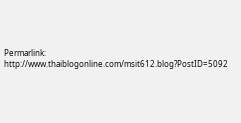Permarlink: http://www.thaiblogonline.com/msit612.blog?PostID=5092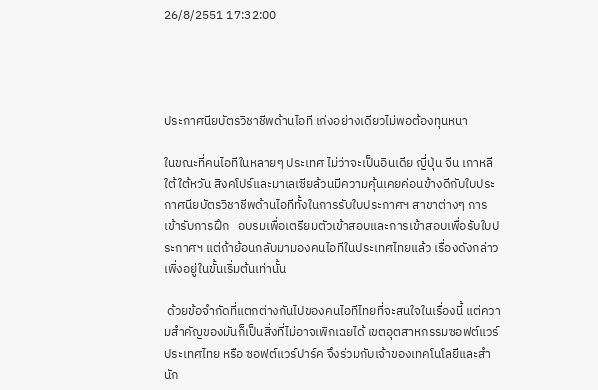26/8/2551 17:32:00




ประกาศนียบัตรวิชาชีพด้านไอที เก่งอย่างเดียวไม่พอต้องทุนหนา

ในขณะที่คนไอทีในหลายๆ ประเทศ ไม่ว่าจะเป็นอินเดีย ญี่ปุ่น จีน เกาหลีใต้ ใต้หวัน สิงคโปร์และมาเลเซียล้วนมีความคุ้นเคยค่อนข้างดีกับใบประกาศนียบัตรวิชาชีพด้านไอทีทั้งในการรับใบประกาศฯ สาขาต่างๆ การเข้ารับการฝึก   อบรมเพื่อเตรียมตัวเข้าสอบและการเข้าสอบเพื่อรับใบประกาศฯ แต่ถ้าย้อนกลับมามองคนไอทีในประเทศไทยแล้ว เรื่องดังกล่าว เพิ่งอยู่ในขั้นเริ่มต้นเท่านั้น

 ด้วยข้อจำกัดที่แตกต่างกันไปของคนไอทีไทยที่จะสนใจในเรื่องนี้ แต่ความสำคัญของมันก็เป็นสิ่งที่ไม่อาจเพิกเฉยได้ เขตอุตสาหกรรมซอฟต์แวร์ประเทศไทย หรือ ซอฟต์แวร์ปาร์ค จึงร่วมกับเจ้าของเทคโนโลยีและสำนัก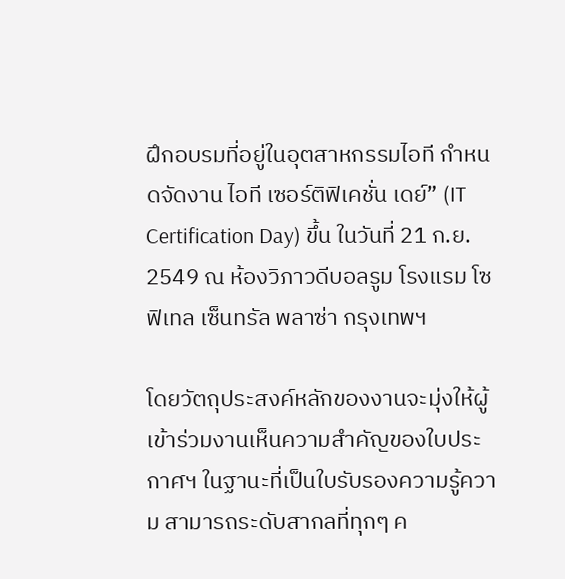ฝึกอบรมที่อยู่ในอุตสาหกรรมไอที กำหนดจัดงาน ไอที เซอร์ติฟิเคชั่น เดย์” (IT Certification Day) ขึ้น ในวันที่ 21 ก.ย. 2549 ณ ห้องวิภาวดีบอลรูม โรงแรม โซฟิเทล เซ็นทรัล พลาซ่า กรุงเทพฯ

โดยวัตถุประสงค์หลักของงานจะมุ่งให้ผู้เข้าร่วมงานเห็นความสำคัญของใบประกาศฯ ในฐานะที่เป็นใบรับรองความรู้ความ สามารถระดับสากลที่ทุกๆ ค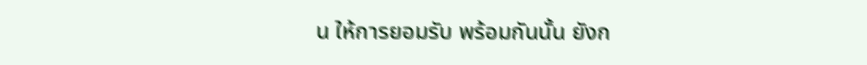น ให้การยอมรับ พร้อมกันนั้น ยังก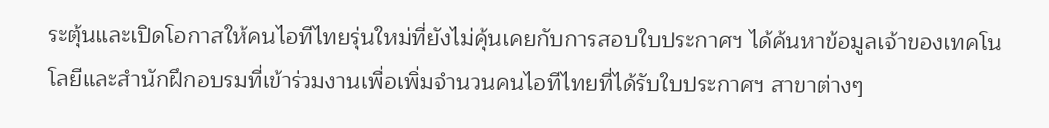ระตุ้นและเปิดโอกาสให้คนไอทีไทยรุ่นใหม่ที่ยังไม่คุ้นเคยกับการสอบใบประกาศฯ ได้ค้นหาข้อมูลเจ้าของเทคโนโลยีและสำนักฝึกอบรมที่เข้าร่วมงานเพื่อเพิ่มจำนวนคนไอทีไทยที่ได้รับใบประกาศฯ สาขาต่างๆ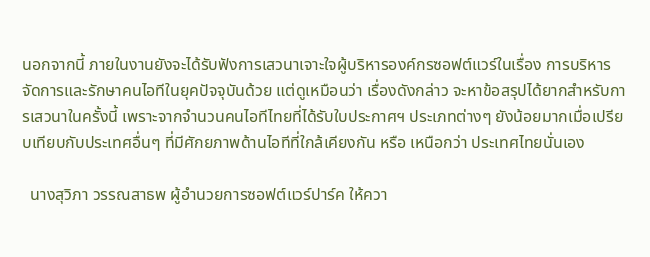นอกจากนี้ ภายในงานยังจะได้รับฟังการเสวนาเจาะใจผู้บริหารองค์กรซอฟต์แวร์ในเรื่อง การบริหารจัดการและรักษาคนไอทีในยุคปัจจุบันด้วย แต่ดูเหมือนว่า เรื่องดังกล่าว จะหาข้อสรุปได้ยากสำหรับการเสวนาในครั้งนี้ เพราะจากจำนวนคนไอทีไทยที่ได้รับใบประกาศฯ ประเภทต่างๆ ยังน้อยมากเมื่อเปรียบเทียบกับประเทศอื่นๆ ที่มีศักยภาพด้านไอทีที่ใกล้เคียงกัน หรือ เหนือกว่า ประเทศไทยนั่นเอง

  นางสุวิภา วรรณสาธพ ผู้อำนวยการซอฟต์แวร์ปาร์ค ให้ควา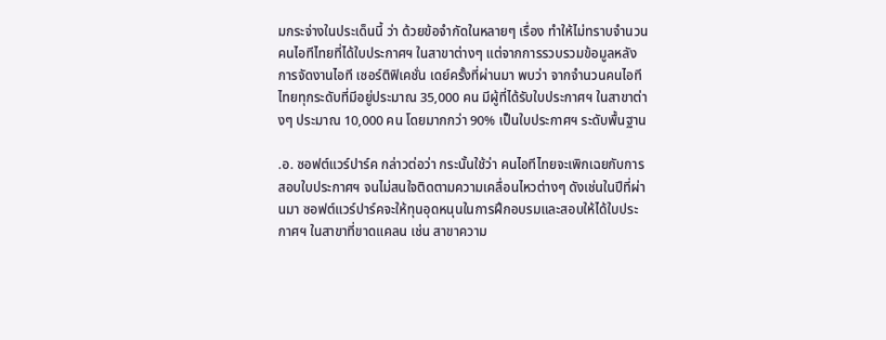มกระจ่างในประเด็นนี้ ว่า ด้วยข้อจำกัดในหลายๆ เรื่อง ทำให้ไม่ทราบจำนวนคนไอทีไทยที่ได้ใบประกาศฯ ในสาขาต่างๆ แต่จากการรวบรวมข้อมูลหลังการจัดงานไอที เซอร์ติฟิเคชั่น เดย์ครั้งที่ผ่านมา พบว่า จากจำนวนคนไอทีไทยทุกระดับที่มีอยู่ประมาณ 35,000 คน มีผู้ที่ได้รับใบประกาศฯ ในสาขาต่างๆ ประมาณ 10,000 คน โดยมากกว่า 90% เป็นใบประกาศฯ ระดับพื้นฐาน

.อ. ซอฟต์แวร์ปาร์ค กล่าวต่อว่า กระนั้นใช้ว่า คนไอทีไทยจะเพิกเฉยกับการสอบใบประกาศฯ จนไม่สนใจติดตามความเคลื่อนไหวต่างๆ ดังเช่นในปีที่ผ่านมา ซอฟต์แวร์ปาร์คจะให้ทุนอุดหนุนในการฝึกอบรมและสอบให้ได้ใบประกาศฯ ในสาขาที่ขาดแคลน เช่น สาขาความ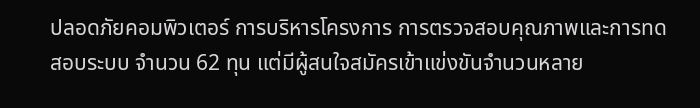ปลอดภัยคอมพิวเตอร์ การบริหารโครงการ การตรวจสอบคุณภาพและการทดสอบระบบ จำนวน 62 ทุน แต่มีผู้สนใจสมัครเข้าแข่งขันจำนวนหลาย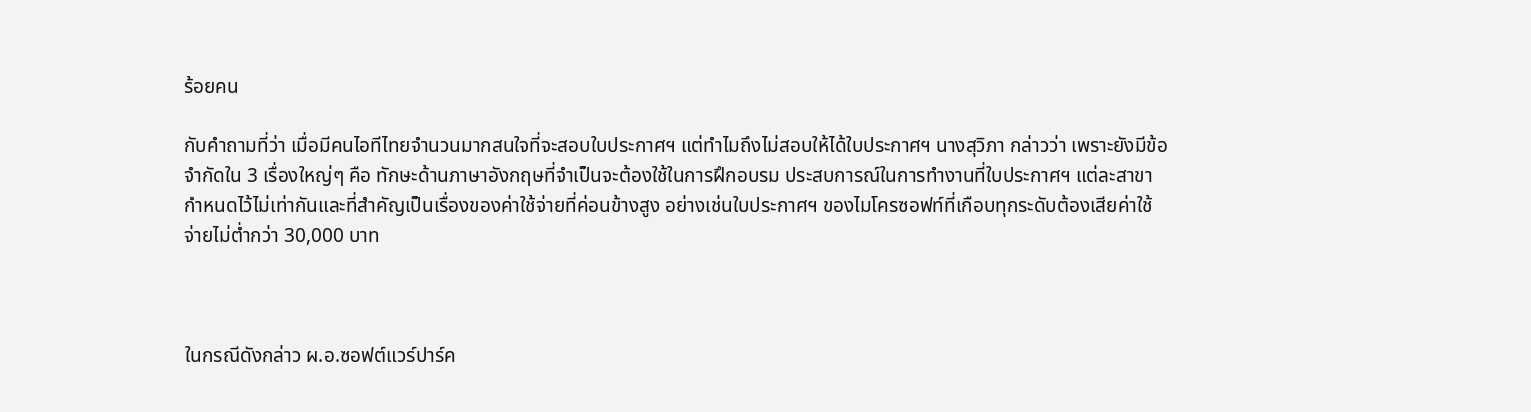ร้อยคน

กับคำถามที่ว่า เมื่อมีคนไอทีไทยจำนวนมากสนใจที่จะสอบใบประกาศฯ แต่ทำไมถึงไม่สอบให้ได้ใบประกาศฯ นางสุวิภา กล่าวว่า เพราะยังมีข้อจำกัดใน 3 เรื่องใหญ่ๆ คือ ทักษะด้านภาษาอังกฤษที่จำเป็นจะต้องใช้ในการฝึกอบรม ประสบการณ์ในการทำงานที่ใบประกาศฯ แต่ละสาขากำหนดไว้ไม่เท่ากันและที่สำคัญเป็นเรื่องของค่าใช้จ่ายที่ค่อนข้างสูง อย่างเช่นใบประกาศฯ ของไมโครซอฟท์ที่เกือบทุกระดับต้องเสียค่าใช้จ่ายไม่ต่ำกว่า 30,000 บาท



ในกรณีดังกล่าว ผ.อ.ซอฟต์แวร์ปาร์ค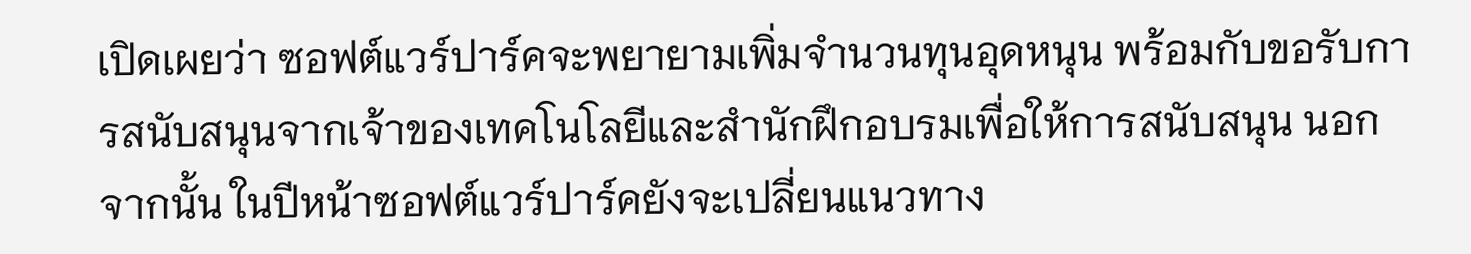เปิดเผยว่า ซอฟต์แวร์ปาร์คจะพยายามเพิ่มจำนวนทุนอุดหนุน พร้อมกับขอรับการสนับสนุนจากเจ้าของเทคโนโลยีและสำนักฝึกอบรมเพื่อให้การสนับสนุน นอกจากนั้น ในปีหน้าซอฟต์แวร์ปาร์คยังจะเปลี่ยนแนวทาง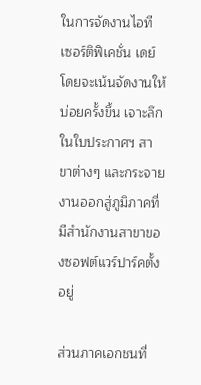ในการจัดงานไอที เซอร์ติฟิเคชั่น เดย์ โดยจะเน้นจัดงานให้บ่อยครั้งขึ้น เจาะลึกในใบประกาศฯ สาขาต่างๆ และกระจายงานออกสู่ภูมิภาคที่มีสำนักงานสาขาของซอฟต์แวร์ปาร์คตั้งอยู่

ส่วนภาคเอกชนที่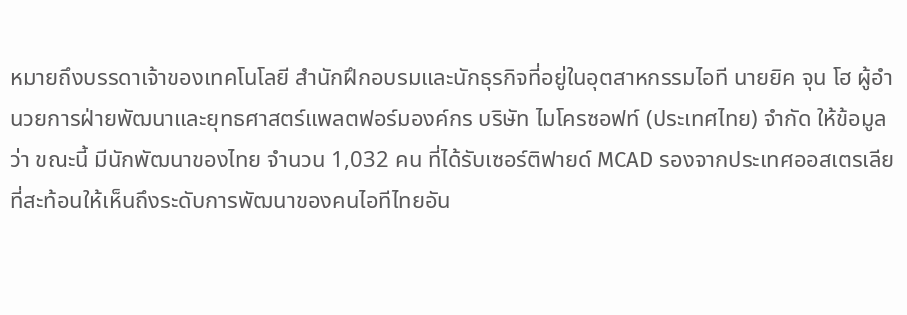หมายถึงบรรดาเจ้าของเทคโนโลยี สำนักฝึกอบรมและนักธุรกิจที่อยู่ในอุตสาหกรรมไอที นายยิค จุน โฮ ผู้อำนวยการฝ่ายพัฒนาและยุทธศาสตร์แพลตฟอร์มองค์กร บริษัท ไมโครซอฟท์ (ประเทศไทย) จำกัด ให้ข้อมูลว่า ขณะนี้ มีนักพัฒนาของไทย จำนวน 1,032 คน ที่ได้รับเซอร์ติฟายด์ MCAD รองจากประเทศออสเตรเลีย ที่สะท้อนให้เห็นถึงระดับการพัฒนาของคนไอทีไทยอัน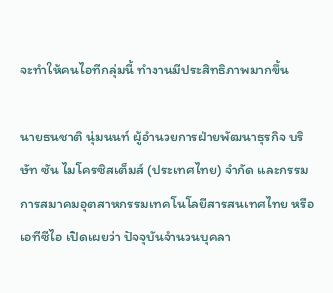จะทำให้คนไอทีกลุ่มนี้ ทำงานมีประสิทธิภาพมากขึ้น

นายธนชาติ นุ่มนนท์ ผู้อำนวยการฝ่ายพัฒนาธุรกิจ บริษัท ซัน ไมโครซิสเต็มส์ (ประเทศไทย) จำกัด และกรรมการสมาคมอุตสาหกรรมเทคโนโลยีสารสนเทศไทย หรือ เอทีซีไอ เปิดเผยว่า ปัจจุบันจำนวนบุคลา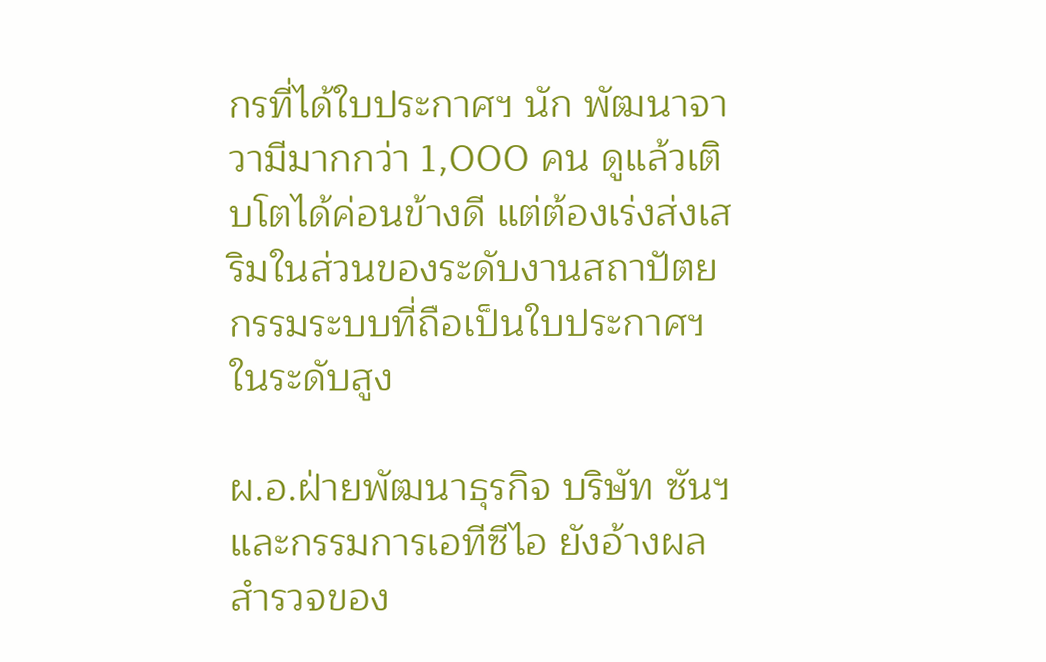กรที่ได้ใบประกาศฯ นัก พัฒนาจาวามีมากกว่า 1,000 คน ดูแล้วเติบโตได้ค่อนข้างดี แต่ต้องเร่งส่งเสริมในส่วนของระดับงานสถาปัตยกรรมระบบที่ถือเป็นใบประกาศฯ ในระดับสูง

ผ.อ.ฝ่ายพัฒนาธุรกิจ บริษัท ซันฯ และกรรมการเอทีซีไอ ยังอ้างผลสำรวจของ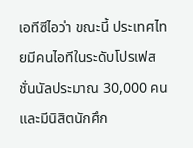เอทีซีไอว่า ขณะนี้ ประเทศไทยมีคนไอทีในระดับโปรเฟสชั่นนัลประมาณ 30,000 คน และมีนิสิตนักศึก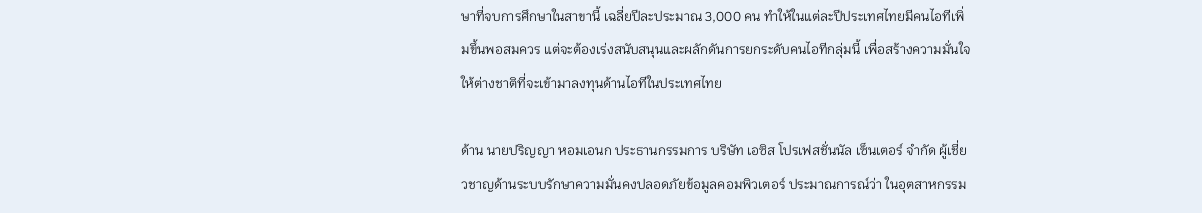ษาที่จบการศึกษาในสาขานี้ เฉลี่ยปีละประมาณ 3,000 คน ทำให้ในแต่ละปีประเทศไทยมีคนไอทีเพิ่มขึ้นพอสมควร แต่จะต้องเร่งสนับสนุนและผลักดันการยกระดับคนไอทีกลุ่มนี้ เพื่อสร้างความมั่นใจให้ต่างชาติที่จะเข้ามาลงทุนด้านไอทีในประเทศไทย

ด้าน นายปริญญา หอมเอนก ประธานกรรมการ บริษัท เอซิส โปรเฟสชั่นนัล เซ็นเตอร์ จำกัด ผู้เชี่ยวชาญด้านระบบรักษาความมั่นคงปลอดภัยข้อมูลคอมพิวเตอร์ ประมาณการณ์ว่า ในอุตสาหกรรม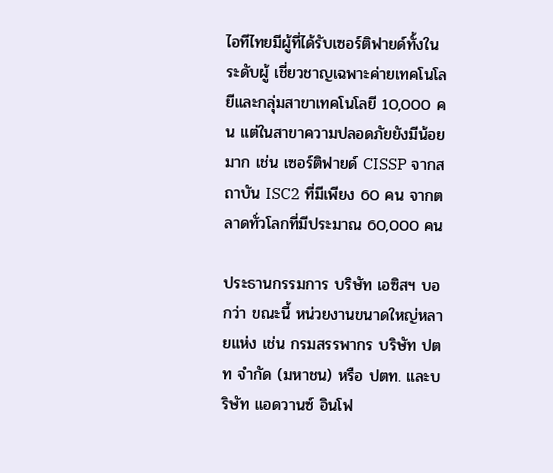ไอทีไทยมีผู้ที่ได้รับเซอร์ติฟายด์ทั้งในระดับผู้ เชี่ยวชาญเฉพาะค่ายเทคโนโลยีและกลุ่มสาขาเทคโนโลยี 10,000 คน แต่ในสาขาความปลอดภัยยังมีน้อยมาก เช่น เซอร์ติฟายด์ CISSP จากสถาบัน ISC2 ที่มีเพียง 60 คน จากตลาดทั่วโลกที่มีประมาณ 60,000 คน

ประธานกรรมการ บริษัท เอซิสฯ บอกว่า ขณะนี้ หน่วยงานขนาดใหญ่หลายแห่ง เช่น กรมสรรพากร บริษัท ปตท จำกัด (มหาชน) หรือ ปตท. และบริษัท แอดวานซ์ อินโฟ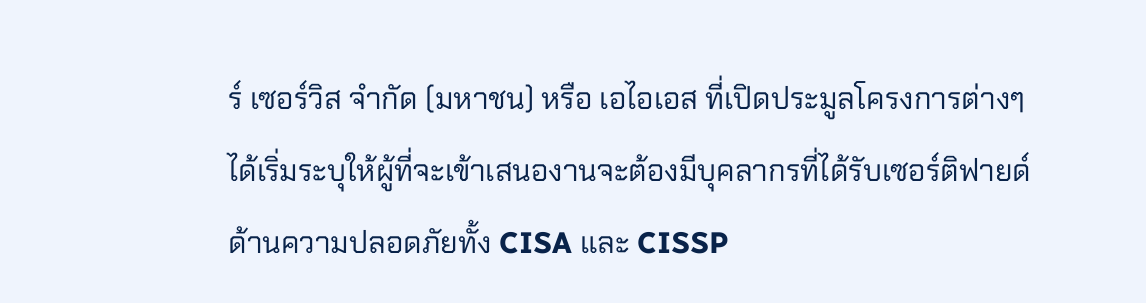ร์ เซอร์วิส จำกัด (มหาชน) หรือ เอไอเอส ที่เปิดประมูลโครงการต่างๆ ได้เริ่มระบุให้ผู้ที่จะเข้าเสนองานจะต้องมีบุคลากรที่ได้รับเซอร์ติฟายด์ด้านความปลอดภัยทั้ง CISA และ CISSP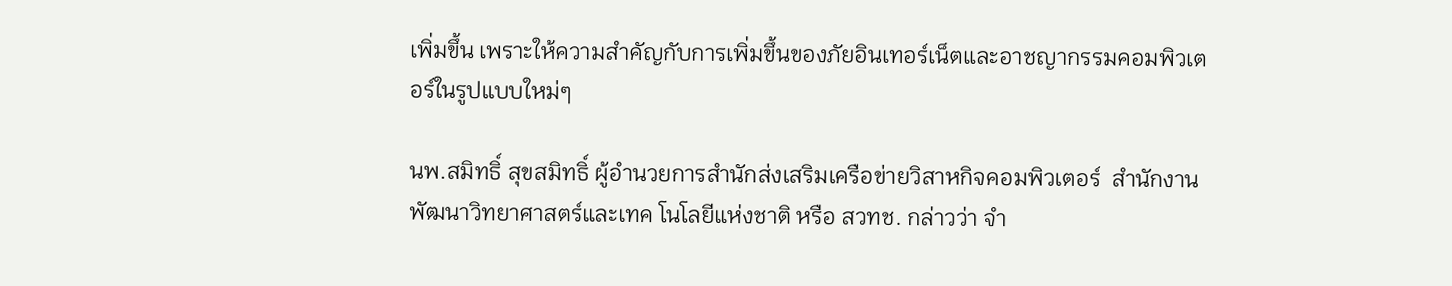เพิ่มขึ้น เพราะให้ความสำคัญกับการเพิ่มขึ้นของภัยอินเทอร์เน็ตและอาชญากรรมคอมพิวเตอร์ในรูปแบบใหม่ๆ

นพ.สมิทธิ์ สุขสมิทธิ์ ผู้อำนวยการสำนักส่งเสริมเครือข่ายวิสาหกิจคอมพิวเตอร์  สำนักงานพัฒนาวิทยาศาสตร์และเทค โนโลยีแห่งชาติ หรือ สวทช. กล่าวว่า จำ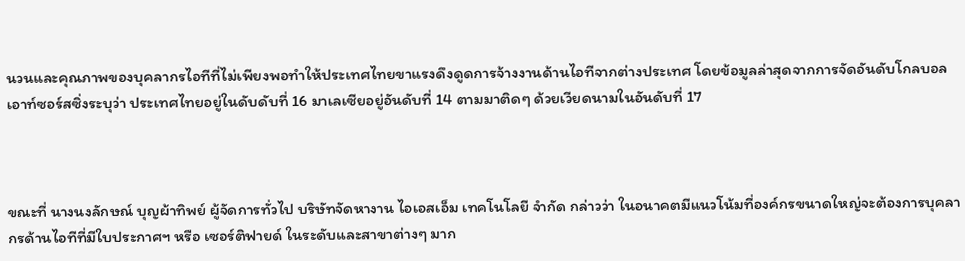นวนและคุณภาพของบุคลากรไอทีที่ไม่เพียงพอทำให้ประเทศไทยขาแรงดึงดูดการจ้างงานด้านไอทีจากต่างประเทศ โดยข้อมูลล่าสุดจากการจัดอันดับโกลบอลเอาท์ซอร์สซิ่งระบุว่า ประเทศไทยอยู่ในดับดับที่ 16 มาเลเซียอยู่อันดับที่ 14 ตามมาติดๆ ด้วยเวียดนามในอันดับที่ 17



ขณะที่ นางนงลักษณ์ บุญผ้าทิพย์ ผู้จัดการทั่วไป บริษัทจัดหางาน ไอเอสเอ็ม เทคโนโลยี จำกัด กล่าวว่า ในอนาคตมีแนวโน้มที่องค์กรขนาดใหญ่จะต้องการบุคลากรด้านไอทีที่มีใบประกาศฯ หรือ เซอร์ติฟายด์ ในระดับและสาขาต่างๆ มาก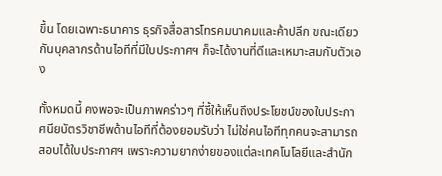ขึ้น โดยเฉพาะธนาคาร ธุรกิจสื่อสารโทรคมนาคมและค้าปลีก ขณะเดียวกันบุคลากรด้านไอทีที่มีใบประกาศฯ ก็จะได้งานที่ดีและเหมาะสมกับตัวเอง

ทั้งหมดนี้ คงพอจะเป็นภาพคร่าวๆ ที่ชี้ให้เห็นถึงประโยชน์ของใบประกาศนียบัตรวิชาชีพด้านไอทีที่ต้องยอมรับว่า ไม่ใช่คนไอทีทุกคนจะสามารถสอบได้ใบประกาศฯ เพราะความยากง่ายของแต่ละเทคโนโลยีและสำนัก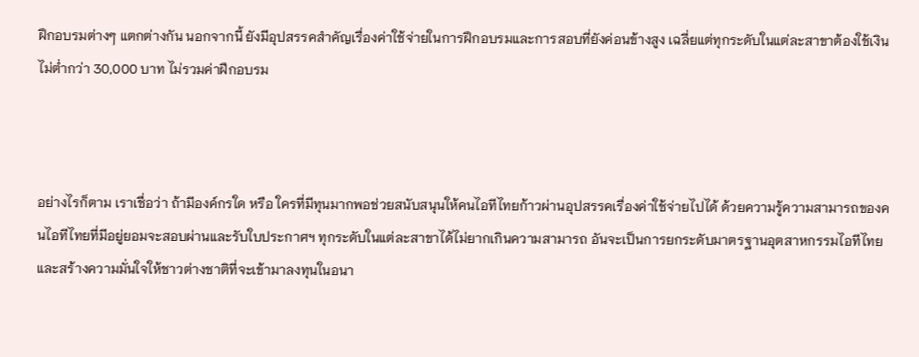ฝึกอบรมต่างๆ แตกต่างกัน นอกจากนี้ ยังมีอุปสรรคสำคัญเรื่องค่าใช้จ่ายในการฝึกอบรมและการสอบที่ยังค่อนข้างสูง เฉลี่ยแต่ทุกระดับในแต่ละสาขาต้องใช้เงินไม่ต่ำกว่า 30,000 บาท ไม่รวมค่าฝึกอบรม



อย่างไรก็ตาม เราเชื่อว่า ถ้ามีองค์กรใด หรือ ใครที่มีทุนมากพอช่วยสนับสนุนให้คนไอทีไทยก้าวผ่านอุปสรรคเรื่องค่าใช้จ่ายไปได้ ด้วยความรู้ความสามารถของคนไอทีไทยที่มีอยู่ยอมจะสอบผ่านและรับใบประกาศฯ ทุกระดับในแต่ละสาขาได้ไม่ยากเกินความสามารถ อันจะเป็นการยกระดับมาตรฐานอุตสาหกรรมไอทีไทยและสร้างความมั่นใจให้ชาวต่างชาติที่จะเข้ามาลงทุนในอนา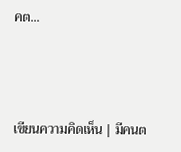คต...



เขียนความคิดเห็น | มีคนต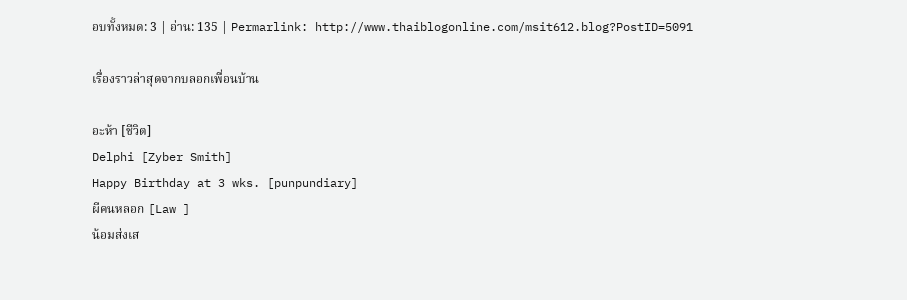อบทั้งหมด: 3 | อ่าน: 135 | Permarlink: http://www.thaiblogonline.com/msit612.blog?PostID=5091

เรื่องราวล่าสุดจากบลอกเพื่อนบ้าน

อะห้า [ชีวิต]
Delphi [Zyber Smith]
Happy Birthday at 3 wks. [punpundiary]
ผีคนหลอก [Law ]
น้อมส่งเส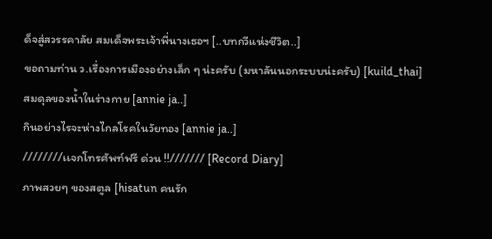ด็จสู่สวรรคาลัย สมเด็จพระเจ้าพี่นางเธอฯ [..บทกวีแห่งชีวิต..]
ขอถามท่าน ว.เรื่องการเมืองอย่างเล็ก ๆ น่ะครับ (มหาลันนอกระบบน่ะครับ) [kuild_thai]
สมดุลของน้ำในร่างกาย [annie ja..]
กินอย่างไรจะห่างไกลโรคในวัยทอง [annie ja..]
////////เเจกโทรศัพท์ฟรี ด่วน !!/////// [Record Diary]
ภาพสวยๆ ของสตูล [hisatun คนรัก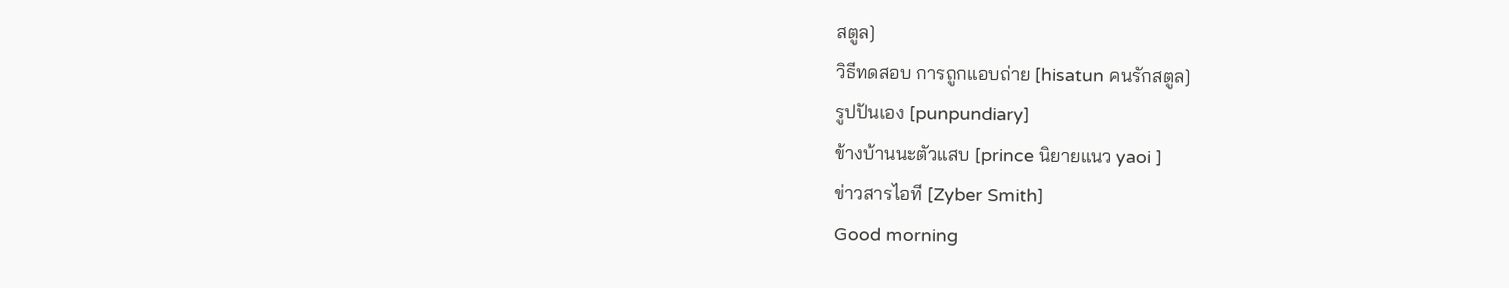สตูล]
วิธีทดสอบ การถูกแอบถ่าย [hisatun คนรักสตูล]
รูปปันเอง [punpundiary]
ข้างบ้านนะตัวแสบ [prince นิยายแนว yaoi ]
ข่าวสารไอที [Zyber Smith]
Good morning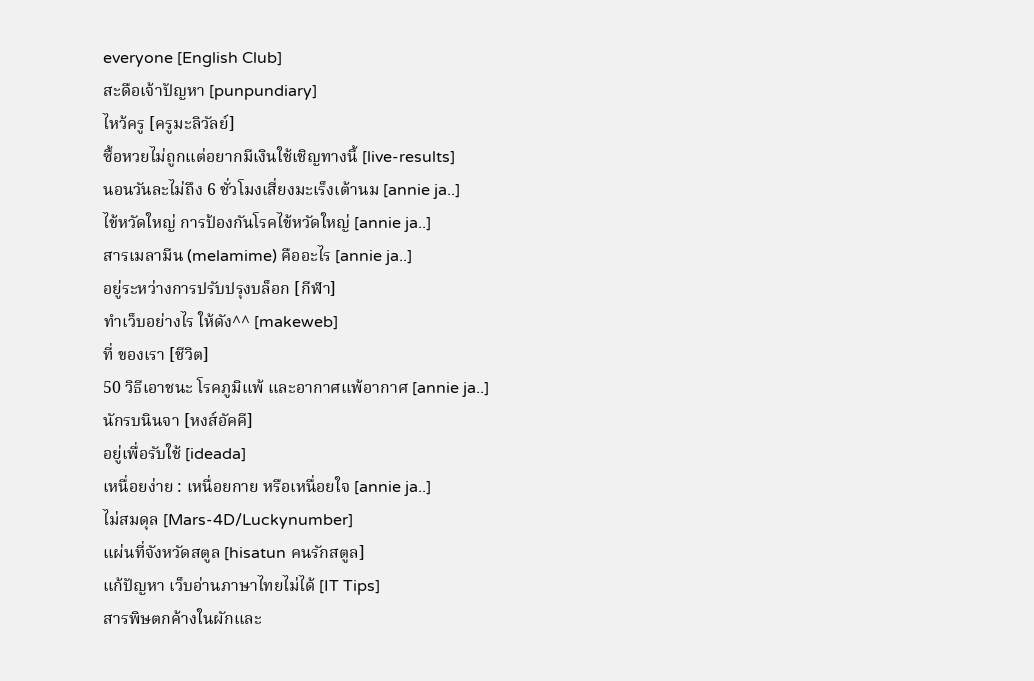everyone [English Club]
สะดือเจ้าปัญหา [punpundiary]
ไหว้ครู [ครูมะลิวัลย์]
ซื้อหวยไม่ถูกแต่อยากมีเงินใช้เชิญทางนี้ [live-results]
นอนวันละไม่ถึง 6 ชั่วโมงเสี่ยงมะเร็งเต้านม [annie ja..]
ไข้หวัดใหญ่ การป้องกันโรคไข้หวัดใหญ่ [annie ja..]
สารเมลามีน (melamime) คืออะไร [annie ja..]
อยู่ระหว่างการปรับปรุงบล็อก [กีฬา]
ทำเว็บอย่างไร ให้ดัง^^ [makeweb]
ที่ ของเรา [ชีวิต]
50 วิธีเอาชนะ โรคภูมิแพ้ และอากาศแพ้อากาศ [annie ja..]
นักรบนินจา [หงส์อัคคี]
อยู่เพื่อรับใช้ [ideada]
เหนื่อยง่าย : เหนื่อยกาย หรือเหนื่อยใจ [annie ja..]
ไม่สมดุล [Mars-4D/Luckynumber]
แผ่นที่จังหวัดสตูล [hisatun คนรักสตูล]
แก้ปัญหา เว็บอ่านภาษาไทยไม่ได้ [IT Tips]
สารพิษตกค้างในผักและ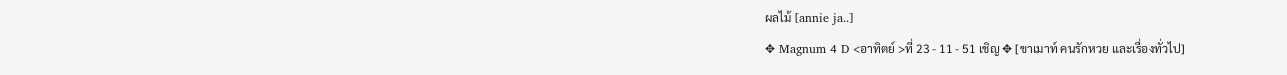ผลไม้ [annie ja..]
✥ Magnum 4 D <อาทิตย์ >ที่ 23 - 11 - 51 เชิญ ✥ [ขาเมาท์ คนรักหวย และเรื่องทั่วไป]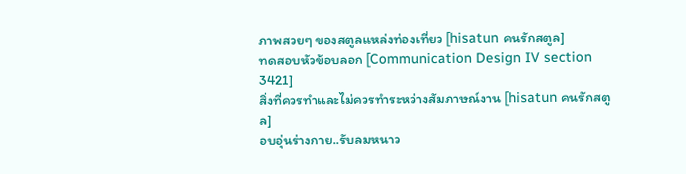ภาพสวยๆ ของสตูลแหล่งท่องเที่ยว [hisatun คนรักสตูล]
ทดสอบหัวข้อบลอก [Communication Design IV section 3421]
สิ่งที่ควรทำและไม่ควรทำระหว่างสัมภาษณ์งาน [hisatun คนรักสตูล]
อบอุ่นร่างกาย..รับลมหนาว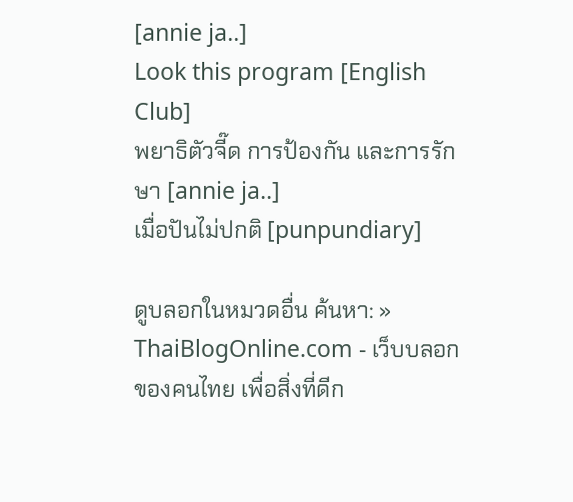[annie ja..]
Look this program [English Club]
พยาธิตัวจี๊ด การป้องกัน และการรักษา [annie ja..]
เมื่อปันไม่ปกติ [punpundiary]

ดูบลอกในหมวดอื่น ค้นหา: »
ThaiBlogOnline.com - เว็บบลอกของคนไทย เพื่อสิ่งที่ดีก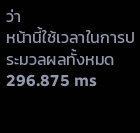ว่า
หน้านี้ใช้เวลาในการประมวลผลทั้งหมด 296.875 ms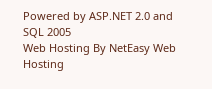Powered by ASP.NET 2.0 and SQL 2005
Web Hosting By NetEasy Web Hosting